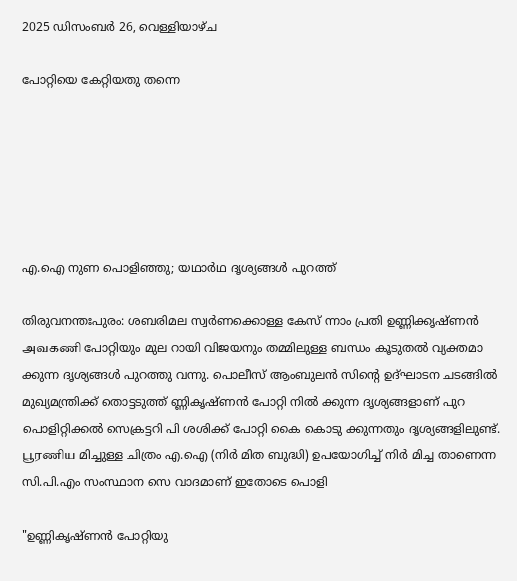2025 ഡിസംബർ 26, വെള്ളിയാഴ്‌ച

പോറ്റിയെ കേറ്റിയതു തന്നെ






എ.ഐ നുണ പൊളിഞ്ഞു; യഥാർഥ ദൃശ്യങ്ങൾ പുറത്ത്

തിരുവനന്തഃപുരം: ശബരിമല സ്വർണക്കൊള്ള കേസ് ന്നാം പ്രതി ഉണ്ണിക്കൃഷ്ണ‌ൻ அவகணி പോറ്റിയും മുല റായി വിജയനും തമ്മിലുള്ള ബന്ധം കൂടുതൽ വ്യക്തമാ ക്കുന്ന ദൃശ്യങ്ങൾ പുറത്തു വന്നു. പൊലീസ് ആംബുലൻ സിന്റെ ഉദ്ഘാടന ചടങ്ങിൽ മുഖ്യമന്ത്രിക്ക് തൊട്ടടുത്ത് ണ്ണികൃഷ്‌ണൻ പോറ്റി നിൽ ക്കുന്ന ദൃശ്യങ്ങളാണ് പുറ പൊളിറ്റിക്കൽ സെക്രട്ടറി പി ശശിക്ക് പോറ്റി കൈ കൊടു ക്കുന്നതും ദൃശ്യങ്ങളിലുണ്ട്. பூரணிய മിച്ചുള്ള ചിത്രം എ.ഐ (നിർ മിത ബുദ്ധി) ഉപയോഗിച്ച് നിർ മിച്ച താണെന്ന സി.പി.എം സംസ്ഥാന സെ വാദമാണ് ഇതോടെ പൊളി

"ഉണ്ണികൃഷ്‌ണൻ പോറ്റിയു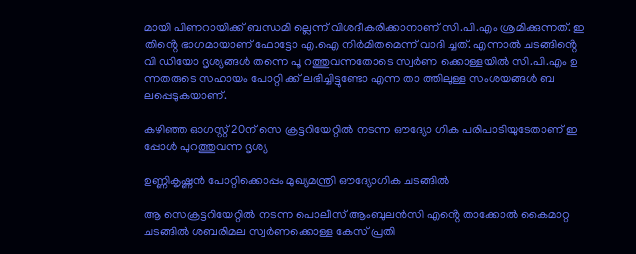മായി പിണറായിക്ക് ബന്ധമി ല്ലെന്ന് വിശദീകരിക്കാനാണ് സി.പി.എം ശ്രമിക്കുന്നത്. ഇ തിൻ്റെ ഭാഗമായാണ് ഫോട്ടോ എ.ഐ നിർമിതമെന്ന് വാദി ച്ചത്. എന്നാൽ ചടങ്ങിൻ്റെ വി ഡിയോ ദൃശ്യങ്ങൾ തന്നെ പൂ റത്തുവന്നതോടെ സ്വർണ ക്കൊള്ളയിൽ സി.പി.എം ഉ ന്നതരുടെ സഹായം പോറ്റി ക്ക് ലഭിച്ചിട്ടുണ്ടോ എന്ന താ ത്തിലുള്ള സംശയങ്ങൾ ബ ലപ്പെടുകയാണ്.

കഴിഞ്ഞ ഓഗസ്റ്റ് 20ന് സെ ക്രട്ടറിയേറ്റിൽ നടന്ന ഔദ്യോ ഗിക പരിപാടിയുടേതാണ് ഇ പ്പോൾ പുറത്തുവന്ന ദൃശ്യ

ഉണ്ണികൃഷ്ണൻ പോറ്റിക്കൊപ്പം മുഖ്യമന്ത്രി ഔദ്യോഗിക ചടങ്ങിൽ

ആ സെക്രട്ടറിയേറ്റിൽ നടന്ന പൊലീസ് ആംബുലൻസി എൻ്റെ താക്കോൽ കൈമാറ്റ ചടങ്ങിൽ ശബരിമല സ്വർണക്കൊള്ള കേസ് പ്രതി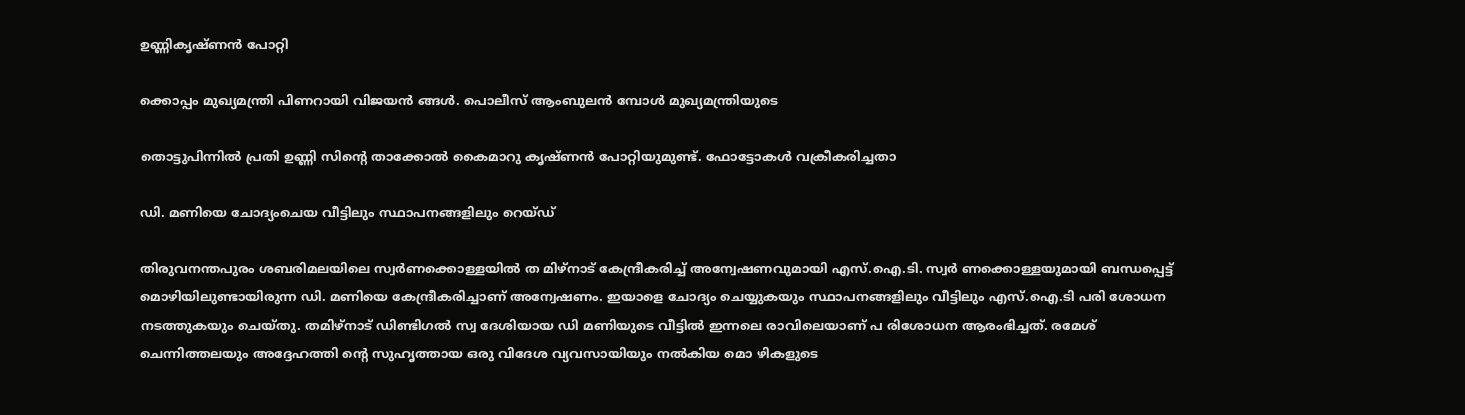ഉണ്ണികൃഷ്‌ണൻ പോറ്റി

ക്കൊപ്പം മുഖ്യമന്ത്രി പിണറായി വിജയൻ ങ്ങൾ. പൊലീസ് ആംബുലൻ മ്പോൾ മുഖ്യമന്ത്രിയുടെ

തൊട്ടുപിന്നിൽ പ്രതി ഉണ്ണി സിൻ്റെ താക്കോൽ കൈമാറു കൃഷ്‌ണൻ പോറ്റിയുമുണ്ട്. ഫോട്ടോകൾ വക്രീകരിച്ചതാ

ഡി. മണിയെ ചോദ്യംചെയ‌ വീട്ടിലും സ്ഥാപനങ്ങളിലും റെയ്‌ഡ്

തിരുവനന്തപുരം ശബരിമലയിലെ സ്വർണക്കൊള്ളയിൽ ത മിഴ്‌നാട് കേന്ദ്രീകരിച്ച് അന്വേഷണവുമായി എസ്.ഐ.ടി. സ്വർ ണക്കൊള്ളയുമായി ബന്ധപ്പെട്ട് മൊഴിയിലുണ്ടായിരുന്ന ഡി. മണിയെ കേന്ദ്രീകരിച്ചാണ് അന്വേഷണം. ഇയാളെ ചോദ്യം ചെയ്യുകയും സ്ഥാപനങ്ങളിലും വീട്ടിലും എസ്.ഐ.ടി പരി ശോധന നടത്തുകയും ചെയ്‌തു. തമിഴ്‌നാട് ഡിണ്ടിഗൽ സ്വ ദേശിയായ ഡി മണിയുടെ വീട്ടിൽ ഇന്നലെ രാവിലെയാണ് പ രിശോധന ആരംഭിച്ചത്. രമേശ് ചെന്നിത്തലയും അദ്ദേഹത്തി ൻ്റെ സുഹൃത്തായ ഒരു വിദേശ വ്യവസായിയും നൽകിയ മൊ ഴികളുടെ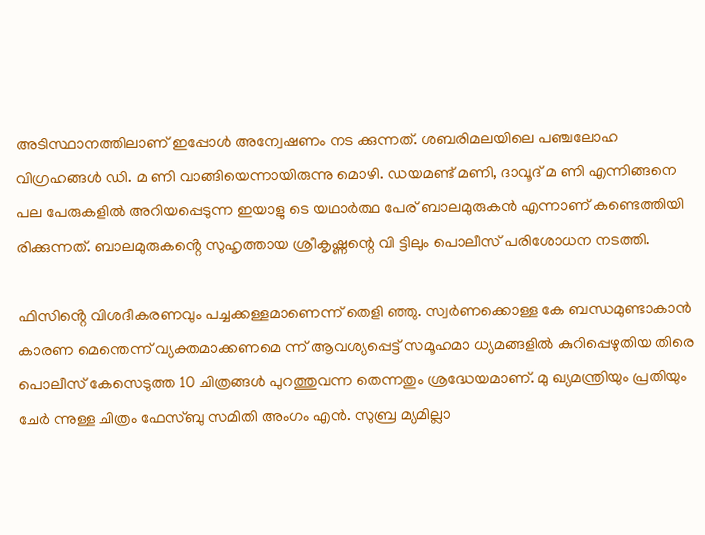അടിസ്ഥാനത്തിലാണ് ഇപ്പോൾ അന്വേഷണം നട ക്കുന്നത്. ശബരിമലയിലെ പഞ്ചലോഹ വിഗ്രഹങ്ങൾ ഡി. മ ണി വാങ്ങിയെന്നായിരുന്നു മൊഴി. ഡയമണ്ട് മണി, ദാവൂദ് മ ണി എന്നിങ്ങനെ പല പേരുകളിൽ അറിയപ്പെടുന്ന ഇയാളു ടെ യഥാർത്ഥ പേര് ബാലമുരുകൻ എന്നാണ് കണ്ടെത്തിയി രിക്കുന്നത്. ബാലമുരുകൻ്റെ സുഹൃത്തായ ശ്രീകൃഷ്ണന്റെ വി ട്ടിലും പൊലീസ് പരിശോധന നടത്തി.

ഫിസിൻ്റെ വിശദീകരണവും പച്ചക്കള്ളമാണെന്ന് തെളി ഞ്ഞു. സ്വർണക്കൊള്ള കേ ബന്ധമുണ്ടാകാൻ കാരണ മെന്തെന്ന് വ്യക്തമാക്കണമെ ന്ന് ആവശ്യപ്പെട്ട് സമൂഹമാ ധ്യമങ്ങളിൽ കുറിപ്പെഴുതിയ തിരെ പൊലീസ് കേസെടുത്ത 10 ചിത്രങ്ങൾ പുറത്തുവന്ന തെന്നതും ശ്രദ്ധേയമാണ്. മു ഖ്യമന്ത്രിയും പ്രതിയും ചേർ ന്നുള്ള ചിത്രം ഫേസ്‌ബു സമിതി അംഗം എൻ. സുബ്ര മ്യമില്ലാ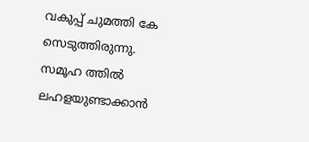വകുപ്പ് ചുമത്തി കേ സെടുത്തിരുന്നു. സമൂഹ ത്തിൽ ലഹളയുണ്ടാക്കാൻ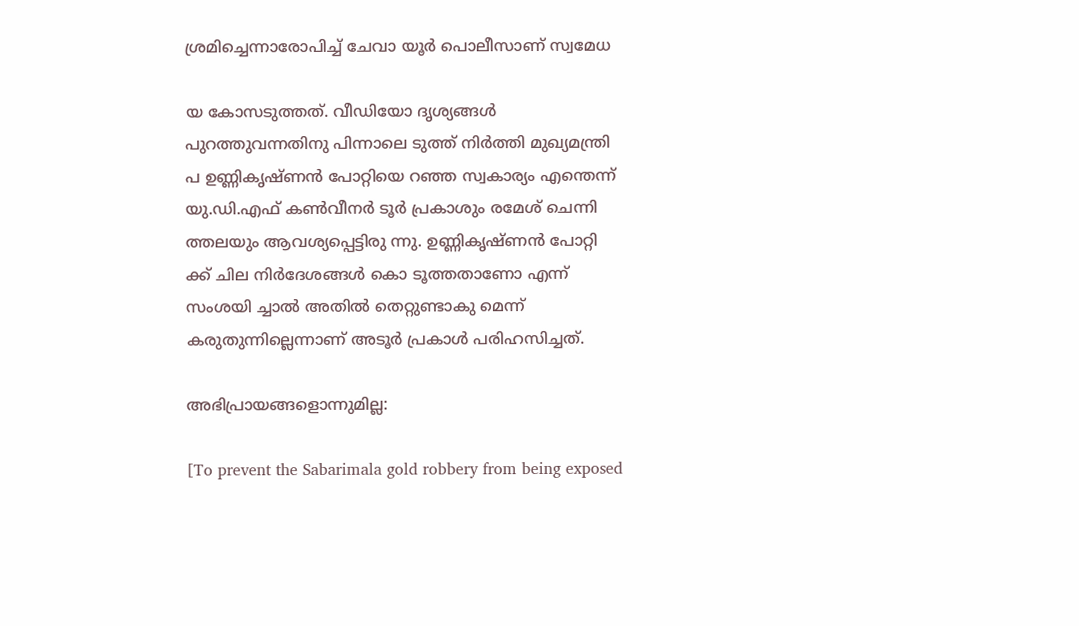ശ്രമിച്ചെന്നാരോപിച്ച് ചേവാ യൂർ പൊലീസാണ് സ്വമേധ

യ കോസടുത്തത്. വീഡിയോ ദൃശ്യങ്ങൾ പുറത്തുവന്നതിനു പിന്നാലെ ടുത്ത് നിർത്തി മുഖ്യമന്ത്രി പ ഉണ്ണികൃഷ്‌ണൻ പോറ്റിയെ റഞ്ഞ സ്വകാര്യം എന്തെന്ന് യു.ഡി.എഫ് കൺവീനർ ടൂർ പ്രകാശും രമേശ് ചെന്നി ത്തലയും ആവശ്യപ്പെട്ടിരു ന്നു. ഉണ്ണികൃഷ്ണ‌ൻ പോറ്റി ക്ക് ചില നിർദേശങ്ങൾ കൊ ടൂത്തതാണോ എന്ന് സംശയി ച്ചാൽ അതിൽ തെറ്റുണ്ടാകു മെന്ന് കരുതുന്നില്ലെന്നാണ് അടൂർ പ്രകാൾ പരിഹസിച്ചത്.

അഭിപ്രായങ്ങളൊന്നുമില്ല:

[To prevent the Sabarimala gold robbery from being exposed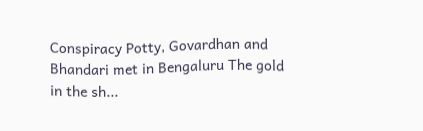Conspiracy Potty, Govardhan and Bhandari met in Bengaluru The gold in the sh...